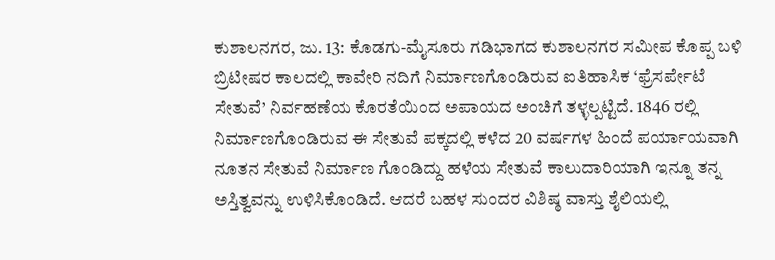ಕುಶಾಲನಗರ, ಜು. 13: ಕೊಡಗು-ಮೈಸೂರು ಗಡಿಭಾಗದ ಕುಶಾಲನಗರ ಸಮೀಪ ಕೊಪ್ಪ ಬಳಿ ಬ್ರಿಟೀಷರ ಕಾಲದಲ್ಲಿ ಕಾವೇರಿ ನದಿಗೆ ನಿರ್ಮಾಣಗೊಂಡಿರುವ ಐತಿಹಾಸಿಕ ‘ಫ್ರೆಸರ್ಪೇಟೆ ಸೇತುವೆ’ ನಿರ್ವಹಣೆಯ ಕೊರತೆಯಿಂದ ಅಪಾಯದ ಅಂಚಿಗೆ ತಳ್ಳಲ್ಪಟ್ಟಿದೆ. 1846 ರಲ್ಲಿ ನಿರ್ಮಾಣಗೊಂಡಿರುವ ಈ ಸೇತುವೆ ಪಕ್ಕದಲ್ಲಿ ಕಳೆದ 20 ವರ್ಷಗಳ ಹಿಂದೆ ಪರ್ಯಾಯವಾಗಿ ನೂತನ ಸೇತುವೆ ನಿರ್ಮಾಣ ಗೊಂಡಿದ್ದು ಹಳೆಯ ಸೇತುವೆ ಕಾಲುದಾರಿಯಾಗಿ ಇನ್ನೂ ತನ್ನ ಅಸ್ತಿತ್ವವನ್ನು ಉಳಿಸಿಕೊಂಡಿದೆ. ಆದರೆ ಬಹಳ ಸುಂದರ ವಿಶಿಷ್ಠ ವಾಸ್ತು ಶೈಲಿಯಲ್ಲಿ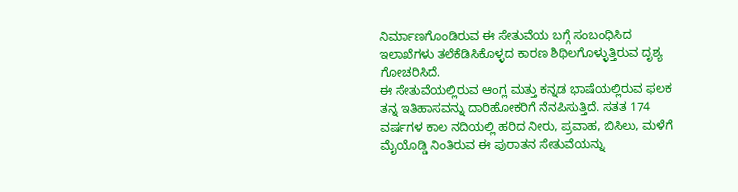ನಿರ್ಮಾಣಗೊಂಡಿರುವ ಈ ಸೇತುವೆಯ ಬಗ್ಗೆ ಸಂಬಂಧಿಸಿದ ಇಲಾಖೆಗಳು ತಲೆಕೆಡಿಸಿಕೊಳ್ಳದ ಕಾರಣ ಶಿಥಿಲಗೊಳ್ಳುತ್ತಿರುವ ದೃಶ್ಯ ಗೋಚರಿಸಿದೆ.
ಈ ಸೇತುವೆಯಲ್ಲಿರುವ ಆಂಗ್ಲ ಮತ್ತು ಕನ್ನಡ ಭಾಷೆಯಲ್ಲಿರುವ ಫಲಕ ತನ್ನ ಇತಿಹಾಸವನ್ನು ದಾರಿಹೋಕರಿಗೆ ನೆನಪಿಸುತ್ತಿದೆ. ಸತತ 174 ವರ್ಷಗಳ ಕಾಲ ನದಿಯಲ್ಲಿ ಹರಿದ ನೀರು, ಪ್ರವಾಹ, ಬಿಸಿಲು, ಮಳೆಗೆ ಮೈಯೊಡ್ಡಿ ನಿಂತಿರುವ ಈ ಪುರಾತನ ಸೇತುವೆಯನ್ನು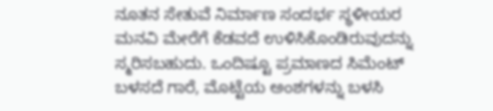ನೂತನ ಸೇತುವೆ ನಿರ್ಮಾಣ ಸಂದರ್ಭ ಸ್ಥಳೀಯರ ಮನವಿ ಮೇರೆಗೆ ಕೆಡವದೆ ಉಳಿಸಿಕೊಂಡಿರುವುದನ್ನು ಸ್ಮರಿಸಬಹುದು. ಒಂದಿಷ್ಟೂ ಪ್ರಮಾಣದ ಸಿಮೆಂಟ್ ಬಳಸದೆ ಗಾರೆ, ಮೊಟ್ಟೆಯ ಅಂಶಗಳನ್ನು ಬಳಸಿ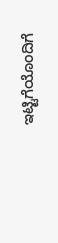ಇಟ್ಟಿಗೆಯೊಂದಿಗೆ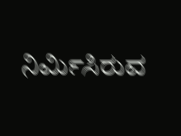ನಿರ್ಮಿಸಿರುವ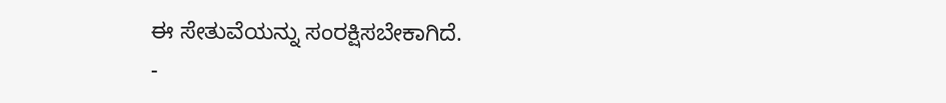ಈ ಸೇತುವೆಯನ್ನು ಸಂರಕ್ಷಿಸಬೇಕಾಗಿದೆ.
-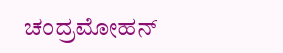ಚಂದ್ರಮೋಹನ್